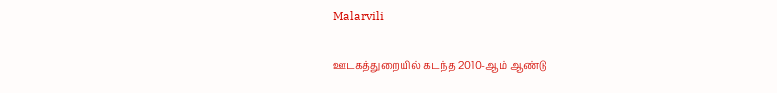Malarvili

ஊடகத்துறையில் கடந்த 2010-ஆம் ஆண்டு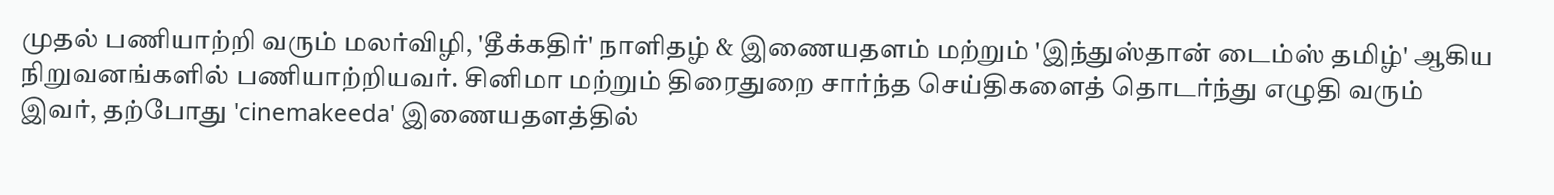முதல் பணியாற்றி வரும் மலர்விழி, 'தீக்கதிர்' நாளிதழ் & இணையதளம் மற்றும் 'இந்துஸ்தான் டைம்ஸ் தமிழ்' ஆகிய நிறுவனங்களில் பணியாற்றியவர். சினிமா மற்றும் திரைதுறை சார்ந்த செய்திகளைத் தொடர்ந்து எழுதி வரும் இவர், தற்போது 'cinemakeeda' இணையதளத்தில்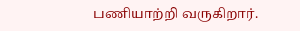பணியாற்றி வருகிறார்.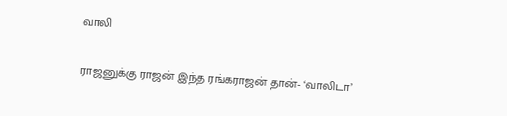வாலி

ராஜனுக்கு ராஜன் இந்த ரங்கராஜன் தான்- ‘வாலிடா’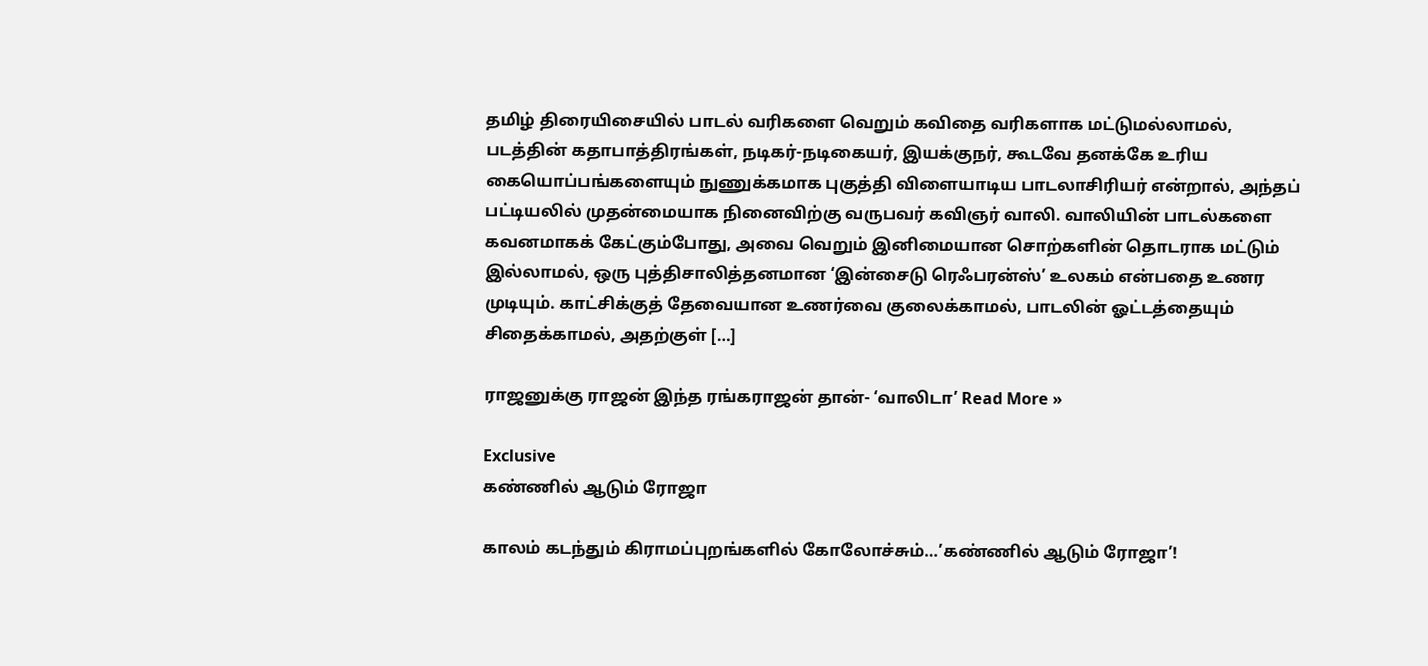தமிழ் திரையிசையில் பாடல் வரிகளை வெறும் கவிதை வரிகளாக மட்டுமல்லாமல், படத்தின் கதாபாத்திரங்கள், நடிகர்-நடிகையர், இயக்குநர், கூடவே தனக்கே உரிய கையொப்பங்களையும் நுணுக்கமாக புகுத்தி விளையாடிய பாடலாசிரியர் என்றால், அந்தப் பட்டியலில் முதன்மையாக நினைவிற்கு வருபவர் கவிஞர் வாலி. வாலியின் பாடல்களை கவனமாகக் கேட்கும்போது, அவை வெறும் இனிமையான சொற்களின் தொடராக மட்டும் இல்லாமல், ஒரு புத்திசாலித்தனமான ‘இன்சைடு ரெஃபரன்ஸ்’ உலகம் என்பதை உணர முடியும். காட்சிக்குத் தேவையான உணர்வை குலைக்காமல், பாடலின் ஓட்டத்தையும் சிதைக்காமல், அதற்குள் […]

ராஜனுக்கு ராஜன் இந்த ரங்கராஜன் தான்- ‘வாலிடா’ Read More »

Exclusive
கண்ணில் ஆடும் ரோஜா

காலம் கடந்தும் கிராமப்புறங்களில் கோலோச்சும்…’கண்ணில் ஆடும் ரோஜா’!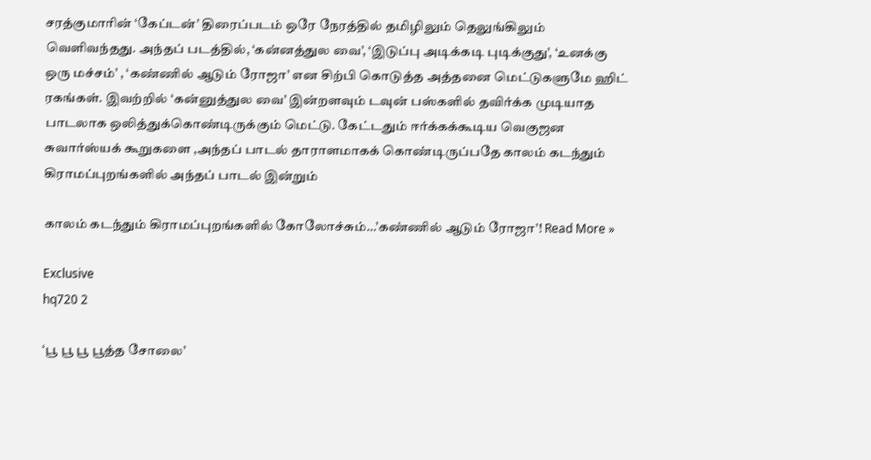சரத்குமாரின் ‘கேப்டன்’ திரைப்படம் ஒரே நேரத்தில் தமிழிலும் தெலுங்கிலும் வெளிவந்தது. அந்தப் படத்தில், ‘கன்னத்துல வை’, ‘இடுப்பு அடிக்கடி புடிக்குது’, ‘உனக்கு ஒரு மச்சம்’ , ‘கண்ணில் ஆடும் ரோஜா’ என சிற்பி கொடுத்த அத்தனை மெட்டுகளுமே ஹிட் ரகங்கள். இவற்றில் ‘கன்னுத்துல வை’ இன்றளவும் டவுன் பஸ்களில் தவிர்க்க முடியாத பாடலாக ஒலித்துக்கொண்டிருக்கும் மெட்டு. கேட்டதும் ஈர்க்கக்கூடிய வெகுஜன சுவார்ஸ்யக் கூறுகளை ,அந்தப் பாடல் தாராளமாகக் கொண்டிருப்பதே காலம் கடந்தும் கிராமப்புறங்களில் அந்தப் பாடல் இன்றும்

காலம் கடந்தும் கிராமப்புறங்களில் கோலோச்சும்…’கண்ணில் ஆடும் ரோஜா’! Read More »

Exclusive
hq720 2

‘பூ பூ பூ பூத்த சோலை’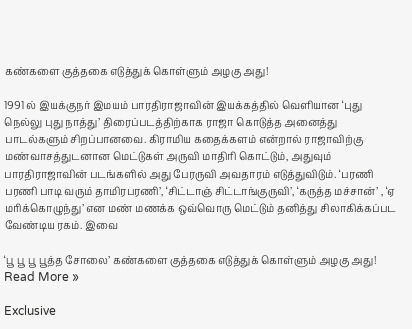கண்களை குத்தகை எடுத்துக் கொள்ளும் அழகு அது!

1991 ல் இயக்குநர் இமயம் பாரதிராஜாவின் இயக்கத்தில் வெளியான ‘புது நெல்லு புது நாத்து’ திரைப்படத்திற்காக ராஜா கொடுத்த அனைத்து பாடல்களும் சிறப்பானவை. கிராமிய கதைக்களம் என்றால் ராஜாவிற்கு மண்வாசத்துடனான மெட்டுகள் அருவி மாதிரி கொட்டும், அதுவும் பாரதிராஜாவின் படங்களில் அது பேரருவி அவதாரம் எடுத்துவிடும். ‘பரணி பரணி பாடி வரும் தாமிரபரணி’, ‘சிட்டாஞ் சிட்டாங்குருவி’, ‘கருத்த மச்சான்’ , ‘ஏ மரிக்கொழுந்து’ என மண் மணக்க ஒவ்வொரு மெட்டும் தனித்து சிலாகிக்கப்பட வேண்டிய ரகம். இவை

‘பூ பூ பூ பூத்த சோலை’ கண்களை குத்தகை எடுத்துக் கொள்ளும் அழகு அது! Read More »

Exclusive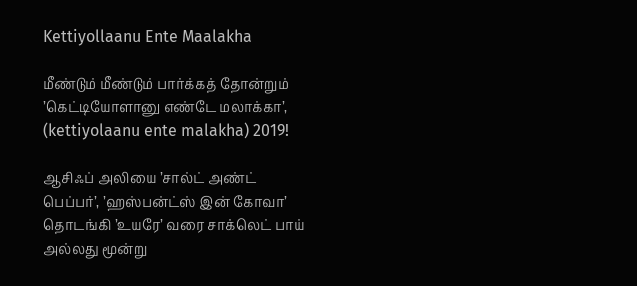Kettiyollaanu Ente Maalakha

மீண்டும் மீண்டும் பார்க்கத் தோன்றும் ’கெட்டியோளானு எண்டே மலாக்கா’, (kettiyolaanu ente malakha) 2019!

ஆசிஃப் அலியை ’சால்ட் அண்ட் பெப்பர்’, ’ஹஸ்பன்ட்ஸ் இன் கோவா’ தொடங்கி ’உயரே’ வரை சாக்லெட் பாய் அல்லது மூன்று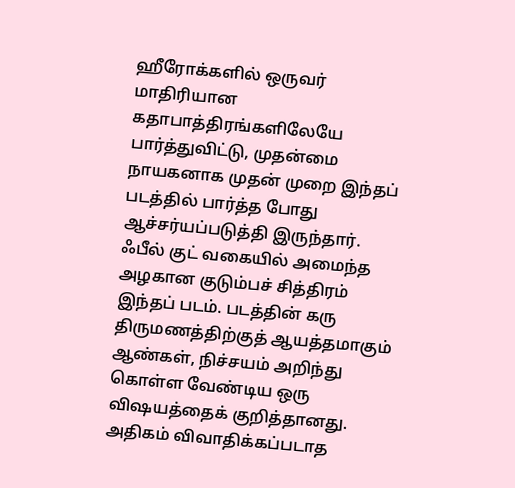ஹீரோக்களில் ஒருவர் மாதிரியான கதாபாத்திரங்களிலேயே பார்த்துவிட்டு, முதன்மை நாயகனாக முதன் முறை இந்தப் படத்தில் பார்த்த போது ஆச்சர்யப்படுத்தி இருந்தார். ஃபீல் குட் வகையில் அமைந்த அழகான குடும்பச் சித்திரம் இந்தப் படம். படத்தின் கரு திருமணத்திற்குத் ஆயத்தமாகும் ஆண்கள், நிச்சயம் அறிந்து கொள்ள வேண்டிய ஒரு விஷயத்தைக் குறித்தானது. அதிகம் விவாதிக்கப்படாத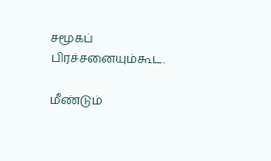சமூகப் பிரச்சனையும்கூட.

மீண்டும்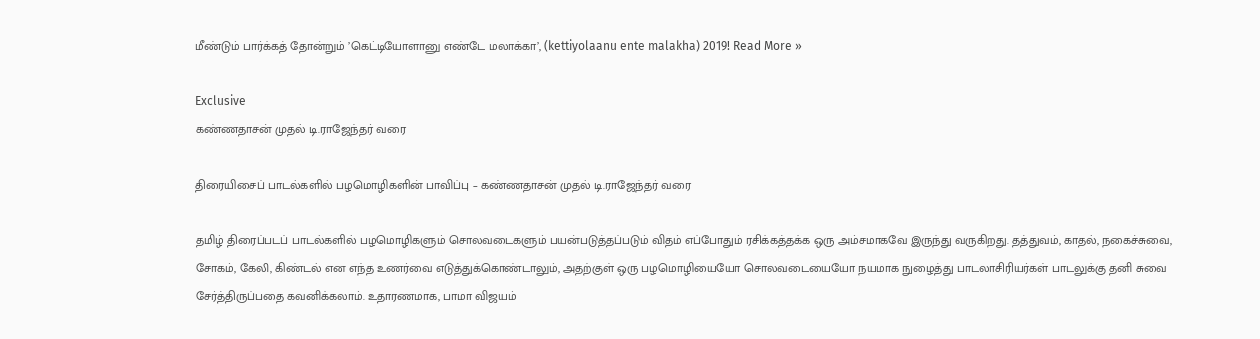மீண்டும் பார்க்கத் தோன்றும் ’கெட்டியோளானு எண்டே மலாக்கா’, (kettiyolaanu ente malakha) 2019! Read More »

Exclusive
கண்ணதாசன் முதல் டி.ராஜேந்தர் வரை

திரையிசைப் பாடல்களில் பழமொழிகளின் பாவிப்பு – கண்ணதாசன் முதல் டி.ராஜேந்தர் வரை

தமிழ் திரைப்படப் பாடல்களில் பழமொழிகளும் சொலவடைகளும் பயன்படுத்தப்படும் விதம் எப்போதும் ரசிக்கத்தக்க ஒரு அம்சமாகவே இருந்து வருகிறது. தத்துவம், காதல், நகைச்சுவை, சோகம், கேலி, கிண்டல் என எந்த உணர்வை எடுத்துக்கொண்டாலும், அதற்குள் ஒரு பழமொழியையோ சொலவடையையோ நயமாக நுழைத்து பாடலாசிரியர்கள் பாடலுக்கு தனி சுவை சேர்த்திருப்பதை கவனிக்கலாம். உதாரணமாக, பாமா விஜயம்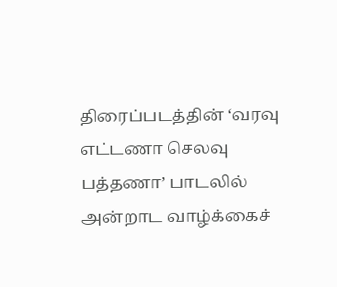திரைப்படத்தின் ‘வரவு எட்டணா செலவு பத்தணா’ பாடலில் அன்றாட வாழ்க்கைச்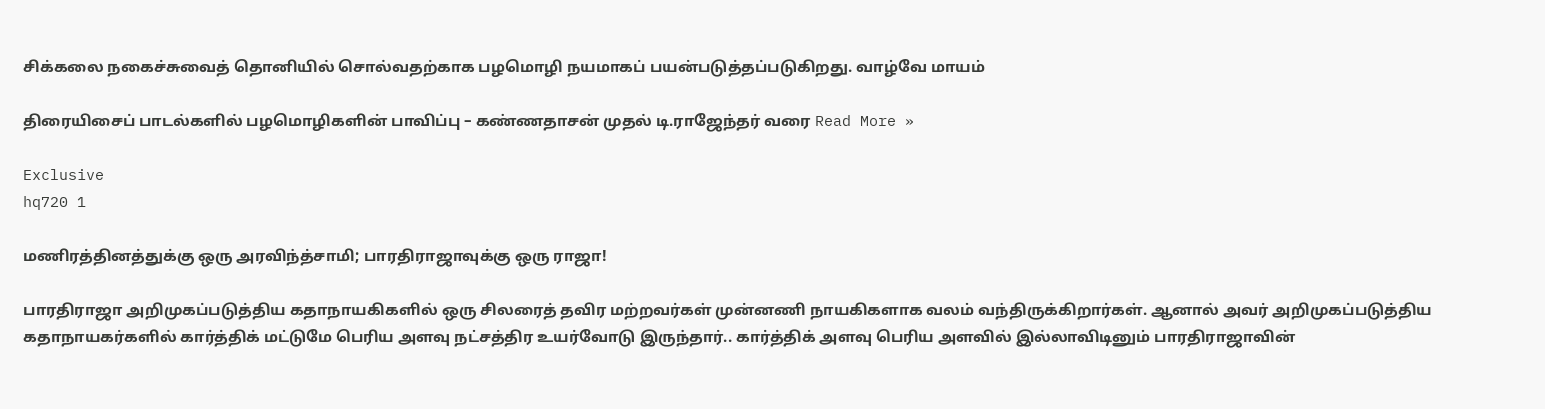சிக்கலை நகைச்சுவைத் தொனியில் சொல்வதற்காக பழமொழி நயமாகப் பயன்படுத்தப்படுகிறது. வாழ்வே மாயம்

திரையிசைப் பாடல்களில் பழமொழிகளின் பாவிப்பு – கண்ணதாசன் முதல் டி.ராஜேந்தர் வரை Read More »

Exclusive
hq720 1

மணிரத்தினத்துக்கு ஒரு அரவிந்த்சாமி; பாரதிராஜாவுக்கு ஒரு ராஜா!

பாரதிராஜா அறிமுகப்படுத்திய கதாநாயகிகளில் ஒரு சிலரைத் தவிர மற்றவர்கள் முன்னணி நாயகிகளாக வலம் வந்திருக்கிறார்கள். ஆனால் அவர் அறிமுகப்படுத்திய கதாநாயகர்களில் கார்த்திக் மட்டுமே பெரிய அளவு நட்சத்திர உயர்வோடு இருந்தார்.. கார்த்திக் அளவு பெரிய அளவில் இல்லாவிடினும் பாரதிராஜாவின்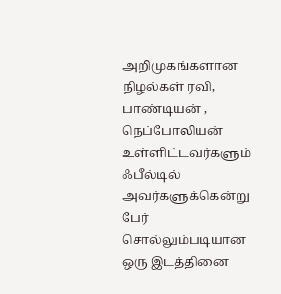அறிமுகங்களான நிழல்கள் ரவி, பாண்டியன் , நெப்போலியன் உள்ளிட்டவர்களும் ஃபீல்டில் அவர்களுக்கென்று பேர் சொல்லும்படியான ஒரு இடத்தினை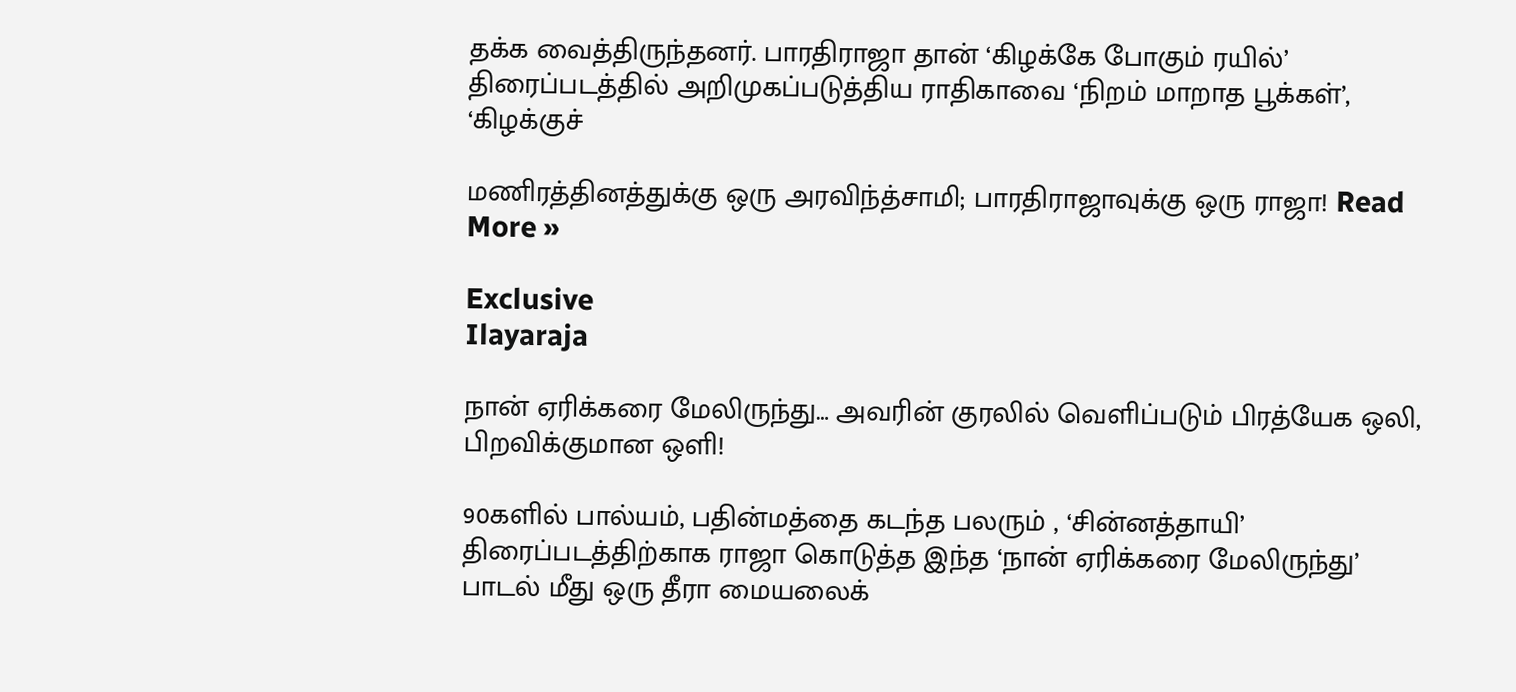தக்க வைத்திருந்தனர். பாரதிராஜா தான் ‘கிழக்கே போகும் ரயில்’ திரைப்படத்தில் அறிமுகப்படுத்திய ராதிகாவை ‘நிறம் மாறாத பூக்கள்’, ‘கிழக்குச்

மணிரத்தினத்துக்கு ஒரு அரவிந்த்சாமி; பாரதிராஜாவுக்கு ஒரு ராஜா! Read More »

Exclusive
Ilayaraja

நான் ஏரிக்கரை மேலிருந்து… அவரின் குரலில் வெளிப்படும் பிரத்யேக ஒலி, பிறவிக்குமான ஒளி!

90களில் பால்யம், பதின்மத்தை கடந்த பலரும் , ‘சின்னத்தாயி’ திரைப்படத்திற்காக ராஜா கொடுத்த இந்த ‘நான் ஏரிக்கரை மேலிருந்து’ பாடல் மீது ஒரு தீரா மையலைக்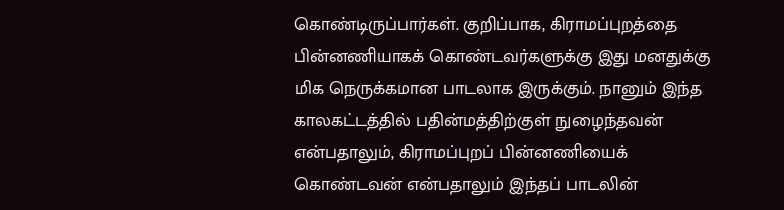கொண்டிருப்பார்கள். குறிப்பாக, கிராமப்புறத்தை பின்னணியாகக் கொண்டவர்களுக்கு இது மனதுக்கு மிக நெருக்கமான பாடலாக இருக்கும். நானும் இந்த காலகட்டத்தில் பதின்மத்திற்குள் நுழைந்தவன் என்பதாலும், கிராமப்புறப் பின்னணியைக் கொண்டவன் என்பதாலும் இந்தப் பாடலின்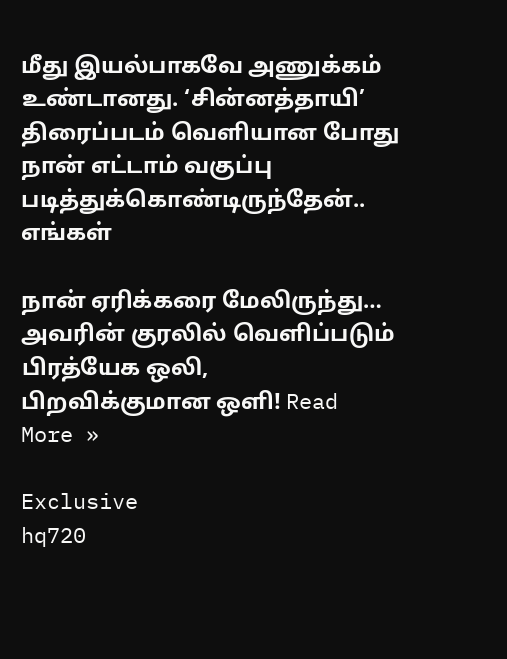மீது இயல்பாகவே அணுக்கம் உண்டானது. ‘சின்னத்தாயி’ திரைப்படம் வெளியான போது நான் எட்டாம் வகுப்பு படித்துக்கொண்டிருந்தேன்.. எங்கள்

நான் ஏரிக்கரை மேலிருந்து… அவரின் குரலில் வெளிப்படும் பிரத்யேக ஒலி, பிறவிக்குமான ஒளி! Read More »

Exclusive
hq720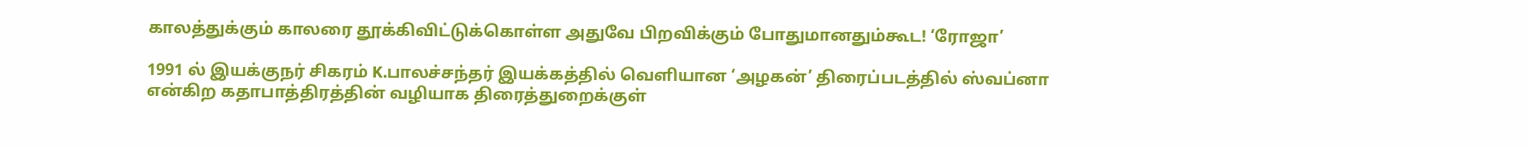காலத்துக்கும் காலரை தூக்கிவிட்டுக்கொள்ள அதுவே பிறவிக்கும் போதுமானதும்கூட! ‘ரோஜா’

1991 ல் இயக்குநர் சிகரம் K.பாலச்சந்தர் இயக்கத்தில் வெளியான ‘அழகன்’ திரைப்படத்தில் ஸ்வப்னா என்கிற கதாபாத்திரத்தின் வழியாக திரைத்துறைக்குள்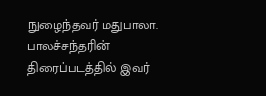நுழைந்தவர் மதுபாலா. பாலச்சந்தரின் திரைப்படத்தில் இவர்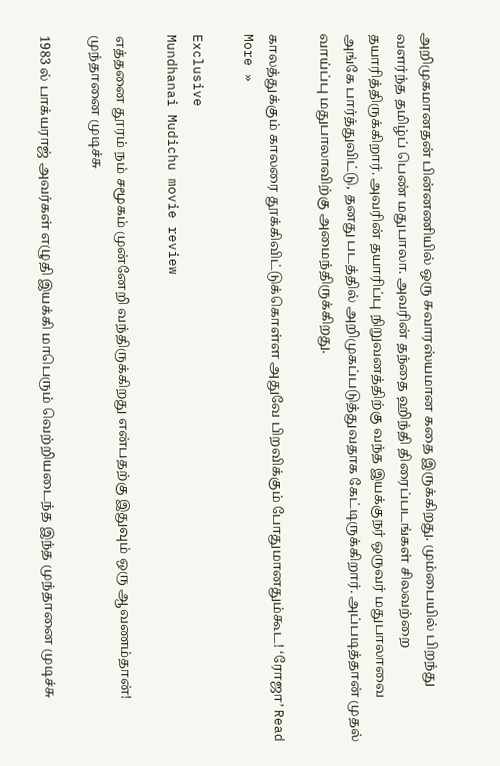அறிமுகமானதன் பின்னணியில் ஒரு சுவாரஸ்யமான கதை இருக்கிறது. மும்பையில் பிறந்து வளர்ந்த தமிழ்ப் பெண் மதுபாலா. அவரின் தந்தை ஹிந்தி திரைப்படங்கள் சிலவற்றை தயாரித்திருக்கிறார். அவரின் தயாரிப்பு நிறுவனத்திற்கு வந்த இயக்குநர் ஒருவர் மதுபாலாவை அங்கே பார்த்துவிட்டு, தனது படத்தில் அறிமுகப்படுத்துவதாக கேட்டிருக்கிறார். அப்படித்தான் முதல் வாய்ப்பு மதுபாலாவிற்கு அமைந்திருக்கிறது.

காலத்துக்கும் காலரை தூக்கிவிட்டுக்கொள்ள அதுவே பிறவிக்கும் போதுமானதும்கூட! ‘ரோஜா’ Read More »

Exclusive
Mundhanai Mudichu movie review

எத்தனை தூரம் நம் சமூகம் முன்னேறி வந்திருக்கிறது என்பதற்கு இதுவும் ஒரு ஆவணம்தான்! முந்தானை முடிச்சு

1983 ல் பாக்யராஜ் அவர்கள் எழுதி இயக்கி மாபெரும் வெற்றியடைந்த இந்த முந்தானை முடிச்சு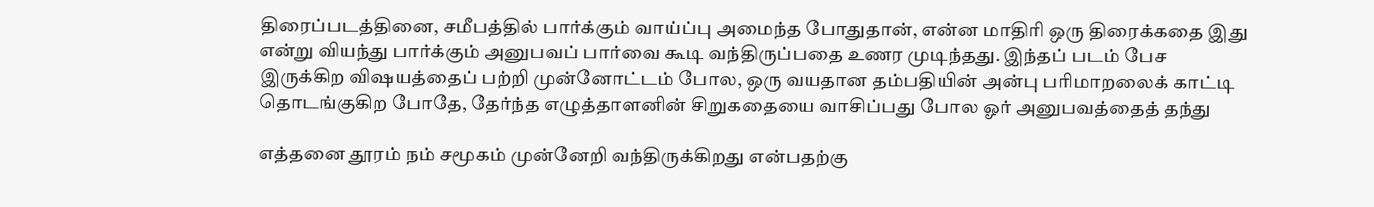திரைப்படத்தினை, சமீபத்தில் பார்க்கும் வாய்ப்பு அமைந்த போதுதான், என்ன மாதிரி ஒரு திரைக்கதை இது என்று வியந்து பார்க்கும் அனுபவப் பார்வை கூடி வந்திருப்பதை உணர முடிந்தது. இந்தப் படம் பேச இருக்கிற விஷயத்தைப் பற்றி முன்னோட்டம் போல, ஒரு வயதான தம்பதியின் அன்பு பரிமாறலைக் காட்டி தொடங்குகிற போதே, தேர்ந்த எழுத்தாளனின் சிறுகதையை வாசிப்பது போல ஓர் அனுபவத்தைத் தந்து

எத்தனை தூரம் நம் சமூகம் முன்னேறி வந்திருக்கிறது என்பதற்கு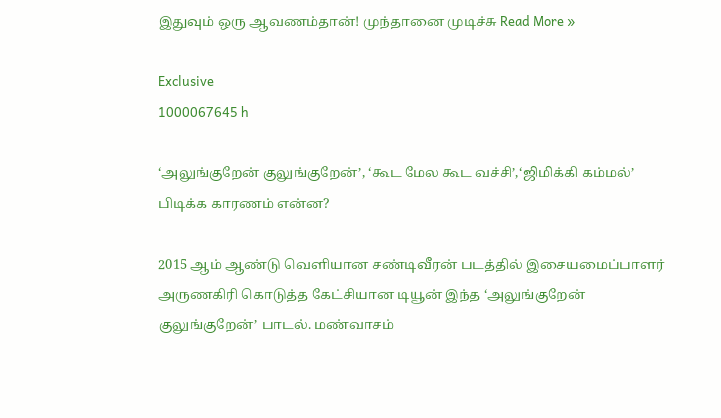இதுவும் ஒரு ஆவணம்தான்! முந்தானை முடிச்சு Read More »

Exclusive
1000067645 h

‘அலுங்குறேன் குலுங்குறேன்’, ‘கூட மேல கூட வச்சி’,‘ஜிமிக்கி கம்மல்’ பிடிக்க காரணம் என்ன?

2015 ஆம் ஆண்டு வெளியான சண்டிவீரன் படத்தில் இசையமைப்பாளர் அருணகிரி கொடுத்த கேட்சியான டியூன் இந்த ‘அலுங்குறேன் குலுங்குறேன்’ பாடல். மண்வாசம்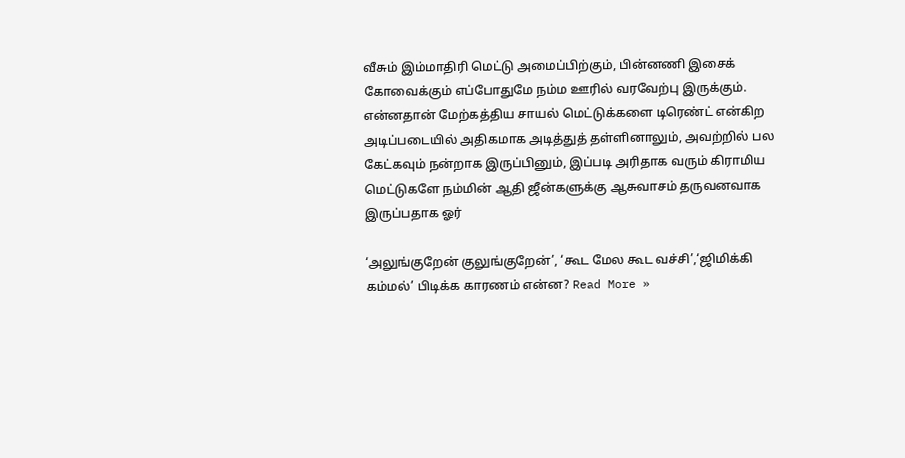வீசும் இம்மாதிரி மெட்டு அமைப்பிற்கும், பின்னணி இசைக் கோவைக்கும் எப்போதுமே நம்ம ஊரில் வரவேற்பு இருக்கும். என்னதான் மேற்கத்திய சாயல் மெட்டுக்களை டிரெண்ட் என்கிற அடிப்படையில் அதிகமாக அடித்துத் தள்ளினாலும், அவற்றில் பல கேட்கவும் நன்றாக இருப்பினும், இப்படி அரிதாக வரும் கிராமிய மெட்டுகளே நம்மின் ஆதி ஜீன்களுக்கு ஆசுவாசம் தருவனவாக இருப்பதாக ஓர்

‘அலுங்குறேன் குலுங்குறேன்’, ‘கூட மேல கூட வச்சி’,‘ஜிமிக்கி கம்மல்’ பிடிக்க காரணம் என்ன? Read More »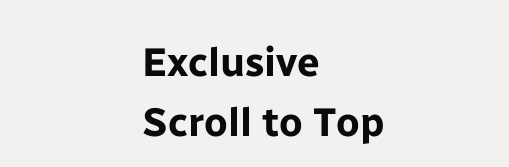Exclusive
Scroll to Top